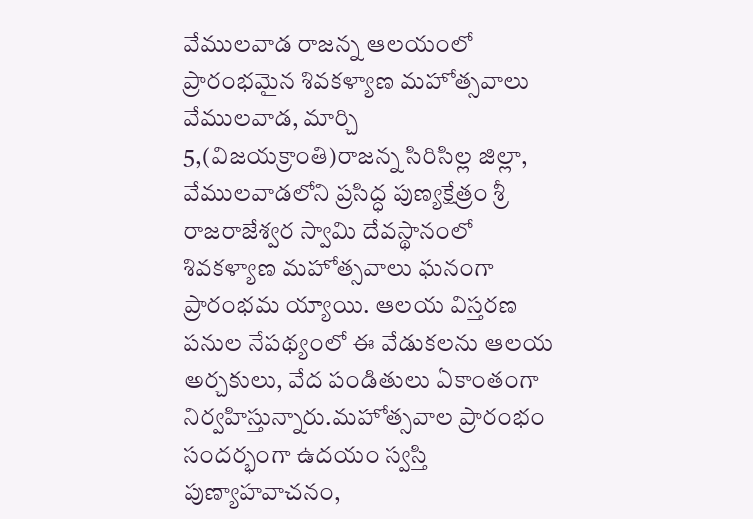వేములవాడ రాజన్న ఆలయంలో ప్రారంభమైన శివకళ్యాణ మహోత్సవాలు
వేములవాడ, మార్చి 5,(విజయక్రాంతి)రాజన్న సిరిసిల్ల జిల్లా, వేములవాడలోని ప్రసిద్ధ పుణ్యక్షేత్రం శ్రీ రాజరాజేశ్వర స్వామి దేవస్థానంలో శివకళ్యాణ మహోత్సవాలు ఘనంగా ప్రారంభమ య్యాయి. ఆలయ విస్తరణ పనుల నేపథ్యంలో ఈ వేడుకలను ఆలయ అర్చకులు, వేద పండితులు ఏకాంతంగా నిర్వహిస్తున్నారు.మహోత్సవాల ప్రారంభం సందర్భంగా ఉదయం స్వస్తి పుణ్యాహవాచనం,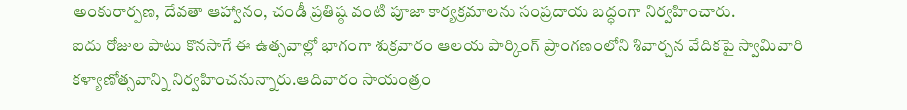అంకురార్పణ, దేవతా ఆహ్వానం, చండీ ప్రతిష్ఠ వంటి పూజా కార్యక్రమాలను సంప్రదాయ బద్ధంగా నిర్వహించారు.
ఐదు రోజుల పాటు కొనసాగే ఈ ఉత్సవాల్లో భాగంగా శుక్రవారం ఆలయ పార్కింగ్ ప్రాంగణంలోని శివార్చన వేదికపై స్వామివారి కళ్యాణోత్సవాన్ని నిర్వహించనున్నారు.ఆదివారం సాయంత్రం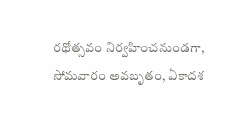రథోత్సవం నిర్వహించనుండగా, సోమవారం అవబృతం, ఏకాదశ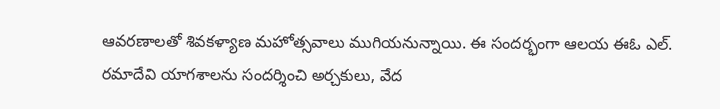ఆవరణాలతో శివకళ్యాణ మహోత్సవాలు ముగియనున్నాయి. ఈ సందర్భంగా ఆలయ ఈఓ ఎల్. రమాదేవి యాగశాలను సందర్శించి అర్చకులు, వేద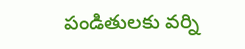పండితులకు వర్ని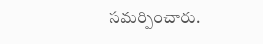సమర్పించారు.